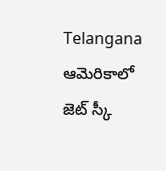Telangana
ఆమెరికాలో జెట్ స్కీ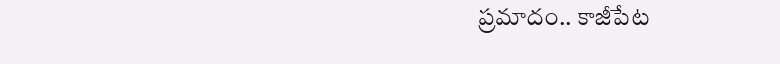ప్రమాదం.. కాజీపేట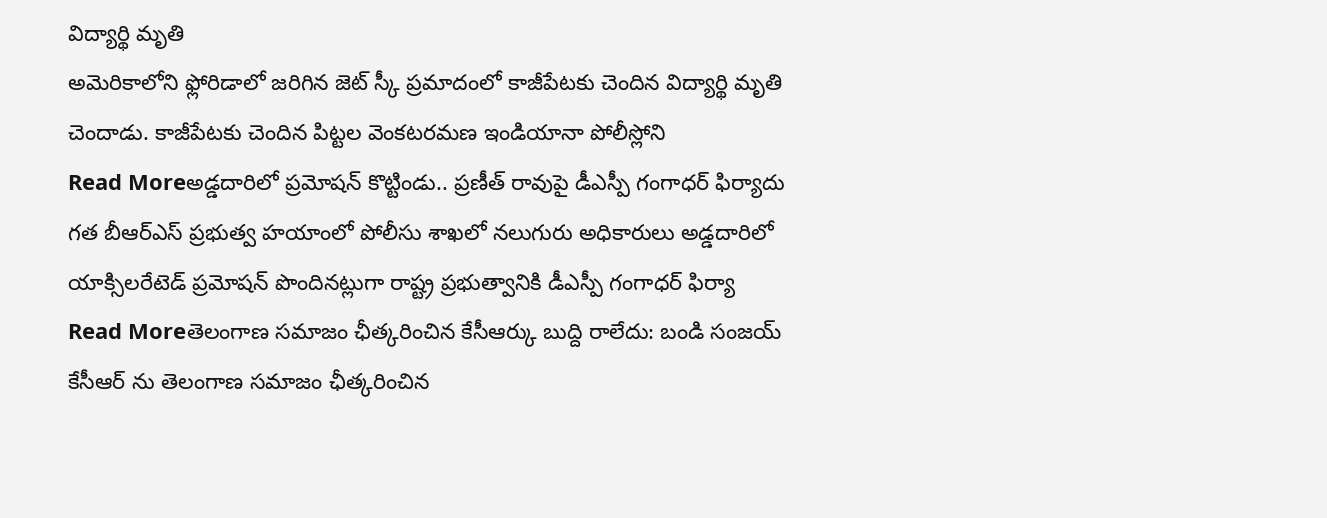విద్యార్థి మృతి
అమెరికాలోని ఫ్లోరిడాలో జరిగిన జెట్ స్కీ ప్రమాదంలో కాజీపేటకు చెందిన విద్యార్థి మృతి చెందాడు. కాజీపేటకు చెందిన పిట్టల వెంకటరమణ ఇండియానా పోలీస్లోని
Read Moreఅడ్డదారిలో ప్రమోషన్ కొట్టిండు.. ప్రణీత్ రావుపై డీఎస్పీ గంగాధర్ ఫిర్యాదు
గత బీఆర్ఎస్ ప్రభుత్వ హయాంలో పోలీసు శాఖలో నలుగురు అధికారులు అడ్డదారిలో యాక్సిలరేటెడ్ ప్రమోషన్ పొందినట్లుగా రాష్ట్ర ప్రభుత్వానికి డీఎస్పీ గంగాధర్ ఫిర్యా
Read Moreతెలంగాణ సమాజం ఛీత్కరించిన కేసీఆర్కు బుద్ది రాలేదు: బండి సంజయ్
కేసీఆర్ ను తెలంగాణ సమాజం ఛీత్కరించిన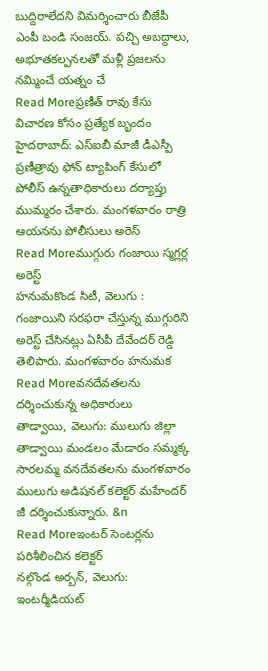బుద్దిరాలేదని విమర్శించారు బీజేపీ ఎంపీ బండి సంజయ్. పచ్చి అబద్దాలు, అభూతకల్పనలతో మళ్లీ ప్రజలను నమ్మించే యత్నం చే
Read Moreప్రణీత్ రావు కేసు విచారణ కోసం ప్రత్యేక బృందం
హైదరాబాద్: ఎస్ఐబీ మాజీ డీఎస్పీ ప్రణీత్రావు ఫోన్ ట్యాపింగ్ కేసులో పోలీస్ ఉన్నతాధికారులు దర్యాప్తు ముమ్మరం చేశారు. మంగళవారం రాత్రి ఆయనను పోలీసులు అరెస్
Read Moreముగ్గురు గంజాయి స్మగ్లర్ల అరెస్ట్
హనుమకొండ సిటీ, వెలుగు : గంజాయిని సరఫరా చేస్తున్న ముగ్గురిని అరెస్ట్ చేసినట్లు ఏసీపీ దేవేందర్ రెడ్డి తెలిపారు. మంగళవారం హనుమక
Read Moreవనదేవతలను దర్శించుకున్న అధికారులు
తాడ్వాయి, వెలుగు: ములుగు జిల్లా తాడ్వాయి మండలం మేడారం సమ్మక్క సారలమ్మ వనదేవతలను మంగళవారం ములుగు అడిషనల్ కలెక్టర్ మహేందర్ జీ దర్శించుకున్నారు. &n
Read Moreఇంటర్ సెంటర్లను పరిశీలించిన కలెక్టర్
నల్గొండ అర్బన్, వెలుగు: ఇంటర్మీడియట్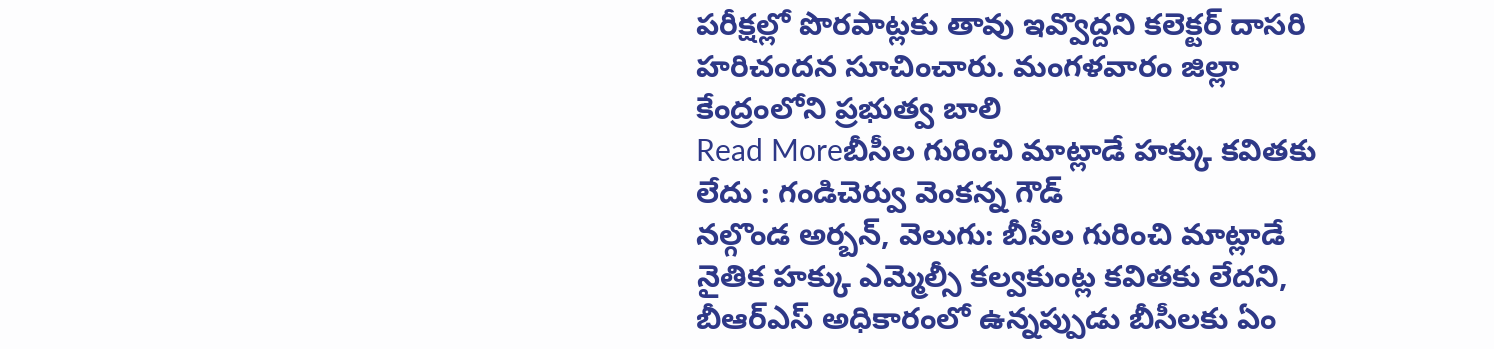పరీక్షల్లో పొరపాట్లకు తావు ఇవ్వొద్దని కలెక్టర్ దాసరి హరిచందన సూచించారు. మంగళవారం జిల్లా కేంద్రంలోని ప్రభుత్వ బాలి
Read Moreబీసీల గురించి మాట్లాడే హక్కు కవితకు లేదు : గండిచెర్వు వెంకన్న గౌడ్
నల్గొండ అర్బన్, వెలుగు: బీసీల గురించి మాట్లాడే నైతిక హక్కు ఎమ్మెల్సీ కల్వకుంట్ల కవితకు లేదని, బీఆర్ఎస్ అధికారంలో ఉన్నప్పుడు బీసీలకు ఏం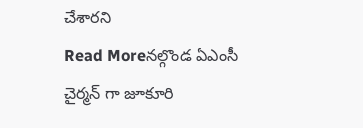చేశారని
Read Moreనల్గొండ ఏఎంసీ చైర్మన్ గా జూకూరి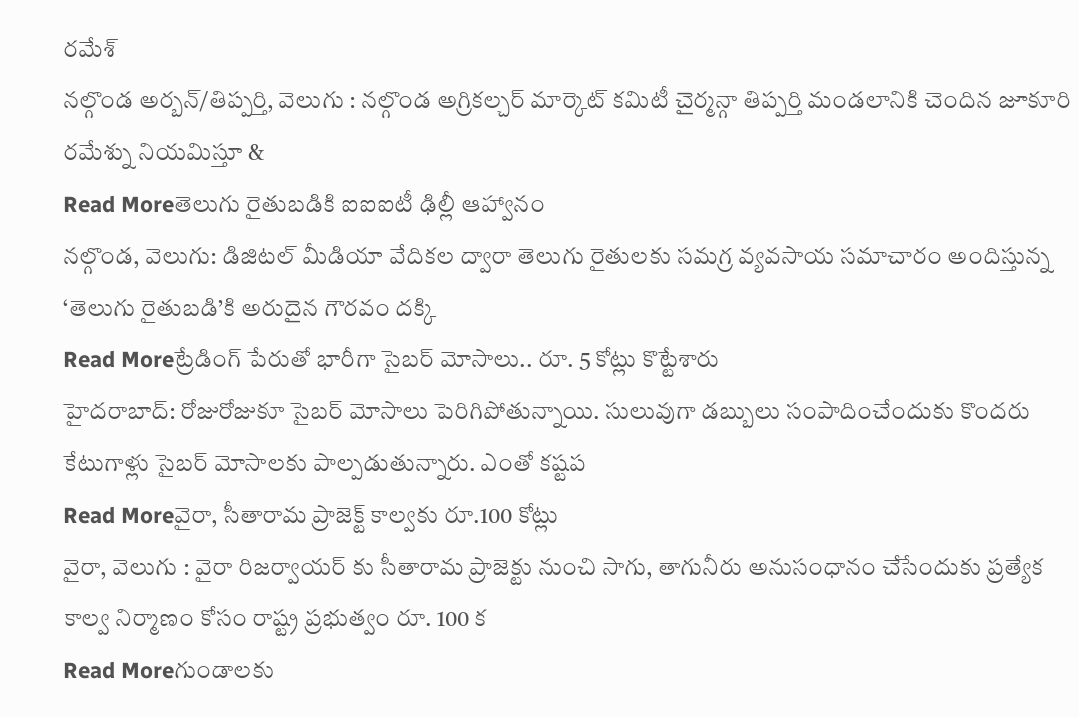రమేశ్
నల్గొండ అర్బన్/తిప్పర్తి, వెలుగు : నల్గొండ అగ్రికల్చర్ మార్కెట్ కమిటీ చైర్మన్గా తిప్పర్తి మండలానికి చెందిన జూకూరి రమేశ్ను నియమిస్తూ &
Read Moreతెలుగు రైతుబడికి ఐఐఐటీ ఢిల్లీ ఆహ్వానం
నల్గొండ, వెలుగు: డిజిటల్ మీడియా వేదికల ద్వారా తెలుగు రైతులకు సమగ్ర వ్యవసాయ సమాచారం అందిస్తున్న ‘తెలుగు రైతుబడి’కి అరుదైన గౌరవం దక్కి
Read Moreట్రేడింగ్ పేరుతో భారీగా సైబర్ మోసాలు.. రూ. 5 కోట్లు కొట్టేశారు
హైదరాబాద్: రోజురోజుకూ సైబర్ మోసాలు పెరిగిపోతున్నాయి. సులువుగా డబ్బులు సంపాదించేందుకు కొందరు కేటుగాళ్లు సైబర్ మోసాలకు పాల్పడుతున్నారు. ఎంతో కష్టప
Read Moreవైరా, సీతారామ ప్రాజెక్ట్ కాల్వకు రూ.100 కోట్లు
వైరా, వెలుగు : వైరా రిజర్వాయర్ కు సీతారామ ప్రాజెక్టు నుంచి సాగు, తాగునీరు అనుసంధానం చేసేందుకు ప్రత్యేక కాల్వ నిర్మాణం కోసం రాష్ట్ర ప్రభుత్వం రూ. 100 క
Read Moreగుండాలకు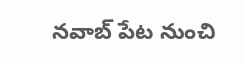నవాబ్ పేట నుంచి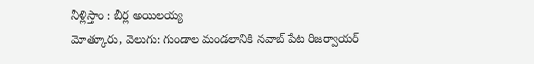నీళ్లిస్తాం : బీర్ల అయిలయ్య
మోత్కూరు, వెలుగు: గుండాల మండలానికి నవాబ్ పేట రిజర్వాయర్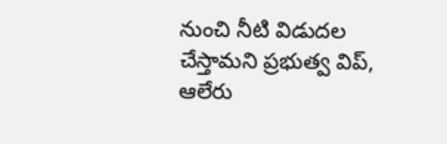నుంచి నీటి విడుదల చేస్తామని ప్రభుత్వ విప్, ఆలేరు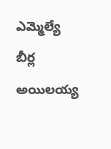ఎమ్మెల్యే బీర్ల అయిలయ్య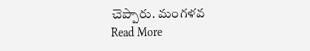చెప్పారు. మంగళవ
Read More